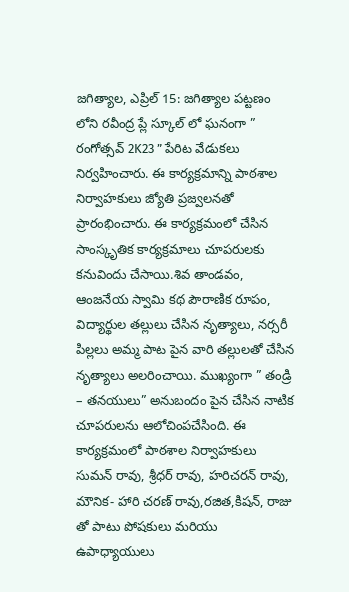జగిత్యాల, ఎప్రిల్ 15: జగిత్యాల పట్టణం లోని రవీంద్ర ప్లే స్కూల్ లో ఘనంగా ” రంగోత్సవ్ 2K23 ” పేరిట వేడుకలు నిర్వహించారు. ఈ కార్యక్రమాన్ని పాఠశాల నిర్వాహకులు జ్యోతి ప్రజ్వలనతో ప్రారంభించారు. ఈ కార్యక్రమంలో చేసిన సాంస్కృతిక కార్యక్రమాలు చూపరులకు కనువిందు చేసాయి.శివ తాండవం, ఆంజనేయ స్వామి కథ పౌరాణిక రూపం, విద్యార్థుల తల్లులు చేసిన నృత్యాలు, నర్సరీ పిల్లలు అమ్మ పాట పైన వారి తల్లులతో చేసిన నృత్యాలు అలరించాయి. ముఖ్యంగా ” తండ్రి – తనయులు” అనుబందం పైన చేసిన నాటిక చూపరులను ఆలోచింపచేసింది. ఈ కార్యక్రమంలో పాఠశాల నిర్వాహకులు సుమన్ రావు, శ్రీధర్ రావు, హరిచరన్ రావు, మౌనిక- హారి చరణ్ రావు,రజిత,కిషన్, రాజు తో పాటు పోషకులు మరియు ఉపాధ్యాయులు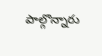పాల్గొన్నారు